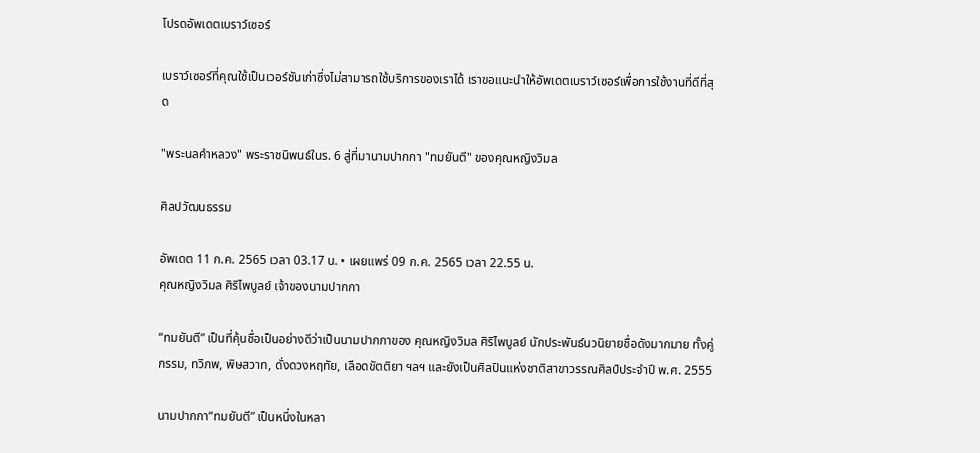โปรดอัพเดตเบราว์เซอร์

เบราว์เซอร์ที่คุณใช้เป็นเวอร์ชันเก่าซึ่งไม่สามารถใช้บริการของเราได้ เราขอแนะนำให้อัพเดตเบราว์เซอร์เพื่อการใช้งานที่ดีที่สุด

"พระนลคำหลวง" พระราชนิพนธ์ในร. 6 สู่ที่มานามปากกา "ทมยันตี" ของคุณหญิงวิมล

ศิลปวัฒนธรรม

อัพเดต 11 ก.ค. 2565 เวลา 03.17 น. • เผยแพร่ 09 ก.ค. 2565 เวลา 22.55 น.
คุณหญิงวิมล ศิริไพบูลย์ เจ้าของนามปากกา

“ทมยันตี” เป็นที่คุ้นชื่อเป็นอย่างดีว่าเป็นนามปากกาของ คุณหญิงวิมล ศิริไพบูลย์ นักประพันธ์นวนิยายชื่อดังมากมาย ทั้งคู่กรรม, ทวิภพ, พิษสวาท, ดั่งดวงหฤทัย, เลือดขัตติยา ฯลฯ และยังเป็นศิลปินแห่งชาติสาขาวรรณศิลป์ประจำปี พ.ศ. 2555

นามปากกา“ทมยันตี” เป็นหนึ่งในหลา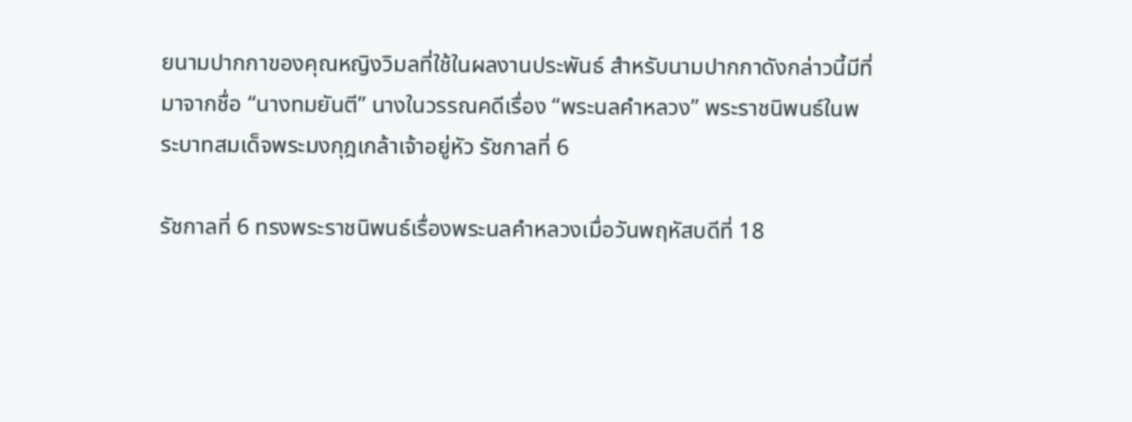ยนามปากกาของคุณหญิงวิมลที่ใช้ในผลงานประพันธ์ สำหรับนามปากกาดังกล่าวนี้มีที่มาจากชื่อ “นางทมยันตี” นางในวรรณคดีเรื่อง “พระนลคำหลวง” พระราชนิพนธ์ในพระบาทสมเด็จพระมงกุฎเกล้าเจ้าอยู่หัว รัชกาลที่ 6

รัชกาลที่ 6 ทรงพระราชนิพนธ์เรื่องพระนลคำหลวงเมื่อวันพฤหัสบดีที่ 18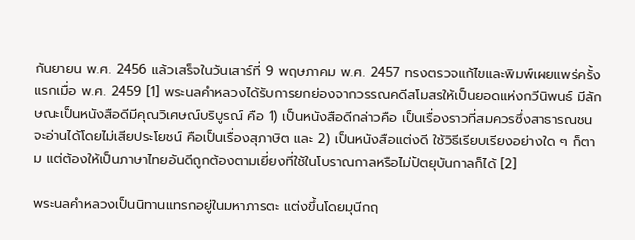กันยายน พ.ศ. 2456 แล้วเสร็จในวันเสาร์ที่ 9 พฤษภาคม พ.ศ. 2457 ทรงตรวจแก้ไขและพิมพ์เผยแพร่ครั้งแรกเมื่อ พ.ศ. 2459 [1] พระนลคำหลวงได้รับการยกย่องจากวรรณคดีสโมสรให้เป็นยอดแห่งกวีนิพนธ์ มีลักษณะเป็นหนังสือดีมีคุณวิเศษณ์บริบูรณ์ คือ 1) เป็นหนังสือดีกล่าวคือ เป็นเรื่องราวที่สมควรซึ่งสาธารณชนจะอ่านได้โดยไม่เสียประโยชน์ คือเป็นเรื่องสุภาษิต และ 2) เป็นหนังสือแต่งดี ใช้วิธีเรียบเรียงอย่างใด ๆ ก็ตาม แต่ต้องให้เป็นภาษาไทยอันดีถูกต้องตามเยี่ยงที่ใช้ในโบราณกาลหรือไม่ปัตยุบันกาลก็ได้ [2]

พระนลคำหลวงเป็นนิทานแทรกอยู่ในมหาภารตะ แต่งขึ้นโดยมุนีกฤ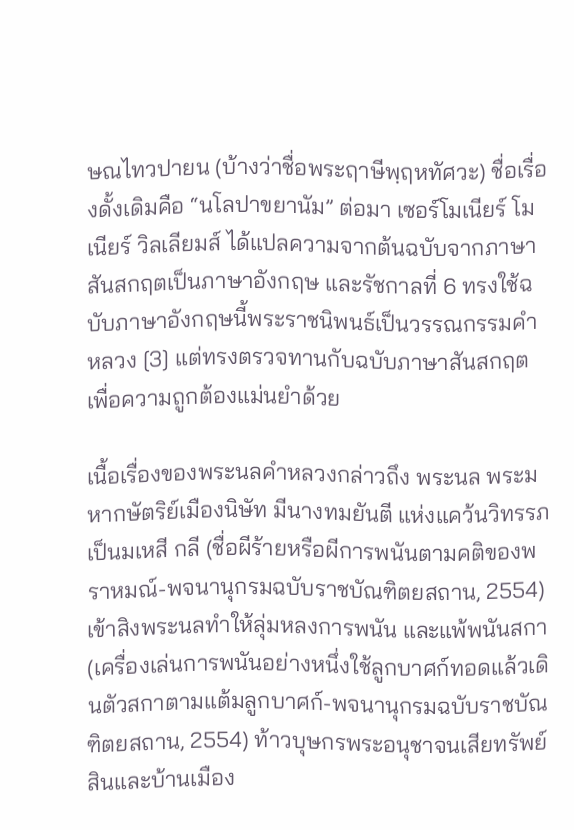ษณไทวปายน (บ้างว่าชื่อพระฤาษีพฺฤหทัศวะ) ชื่อเรื่องดั้งเดิมคือ “นโลปาขยานัม” ต่อมา เซอร์โมเนียร์ โมเนียร์ วิลเลียมส์ ได้แปลความจากต้นฉบับจากภาษาสันสกฤตเป็นภาษาอังกฤษ และรัชกาลที่ 6 ทรงใช้ฉบับภาษาอังกฤษนี้พระราชนิพนธ์เป็นวรรณกรรมคำหลวง [3] แต่ทรงตรวจทานกับฉบับภาษาสันสกฤตเพื่อความถูกต้องแม่นยำด้วย

เนื้อเรื่องของพระนลคำหลวงกล่าวถึง พระนล พระมหากษัตริย์เมืองนิษัท มีนางทมยันตี แห่งแคว้นวิทรรภ เป็นมเหสี กลี (ชื่อผีร้ายหรือผีการพนันตามคติของพราหมณ์-พจนานุกรมฉบับราชบัณฑิตยสถาน, 2554) เข้าสิงพระนลทำให้ลุ่มหลงการพนัน และแพ้พนันสกา (เครื่องเล่นการพนันอย่างหนึ่งใช้ลูกบาศก์ทอดแล้วเดินตัวสกาตามแต้มลูกบาศก์-พจนานุกรมฉบับราชบัณฑิตยสถาน, 2554) ท้าวบุษกรพระอนุชาจนเสียทรัพย์สินและบ้านเมือง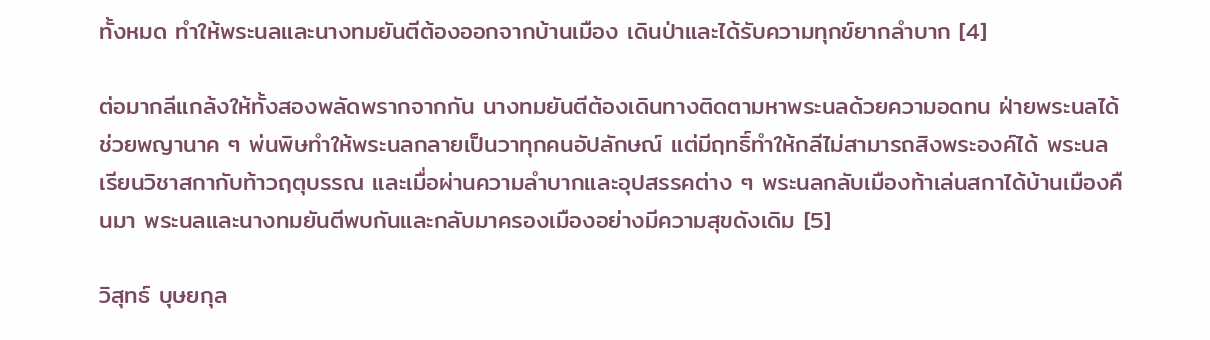ทั้งหมด ทำให้พระนลและนางทมยันตีต้องออกจากบ้านเมือง เดินป่าและได้รับความทุกข์ยากลำบาก [4]

ต่อมากลีแกล้งให้ทั้งสองพลัดพรากจากกัน นางทมยันตีต้องเดินทางติดตามหาพระนลด้วยความอดทน ฝ่ายพระนลได้ช่วยพญานาค ๆ พ่นพิษทำให้พระนลกลายเป็นวาทุกคนอัปลักษณ์ แต่มีฤทธิ์ทำให้กลีไม่สามารถสิงพระองค์ได้ พระนลเรียนวิชาสกากับท้าวฤตุบรรณ และเมื่อผ่านความลำบากและอุปสรรคต่าง ๆ พระนลกลับเมืองท้าเล่นสกาได้บ้านเมืองคืนมา พระนลและนางทมยันตีพบกันและกลับมาครองเมืองอย่างมีความสุขดังเดิม [5]

วิสุทธ์ บุษยกุล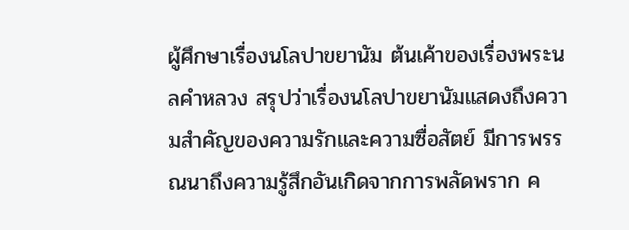ผู้ศึกษาเรื่องนโลปาขยานัม ต้นเค้าของเรื่องพระนลคำหลวง สรุปว่าเรื่องนโลปาขยานัมแสดงถึงความสำคัญของความรักและความซื่อสัตย์ มีการพรรณนาถึงความรู้สึกอันเกิดจากการพลัดพราก ค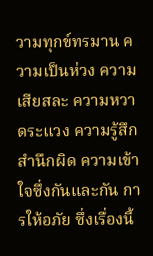วามทุกข์ทรมาน ความเป็นห่วง ความเสียสละ ความหวาดระแวง ความรู้สึกสำนึกผิด ความเข้าใจซึ่งกันและกัน การให้อภัย ซึ่งเรื่องนี้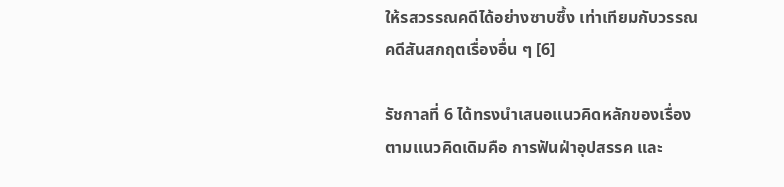ให้รสวรรณคดีได้อย่างซาบซึ้ง เท่าเทียมกับวรรณคดีสันสกฤตเรื่องอื่น ๆ [6]

รัชกาลที่ 6 ได้ทรงนำเสนอแนวคิดหลักของเรื่องตามแนวคิดเดิมคือ การฟันฝ่าอุปสรรค และ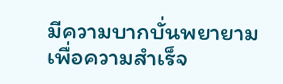มีความบากบั่นพยายามเพื่อความสำเร็จ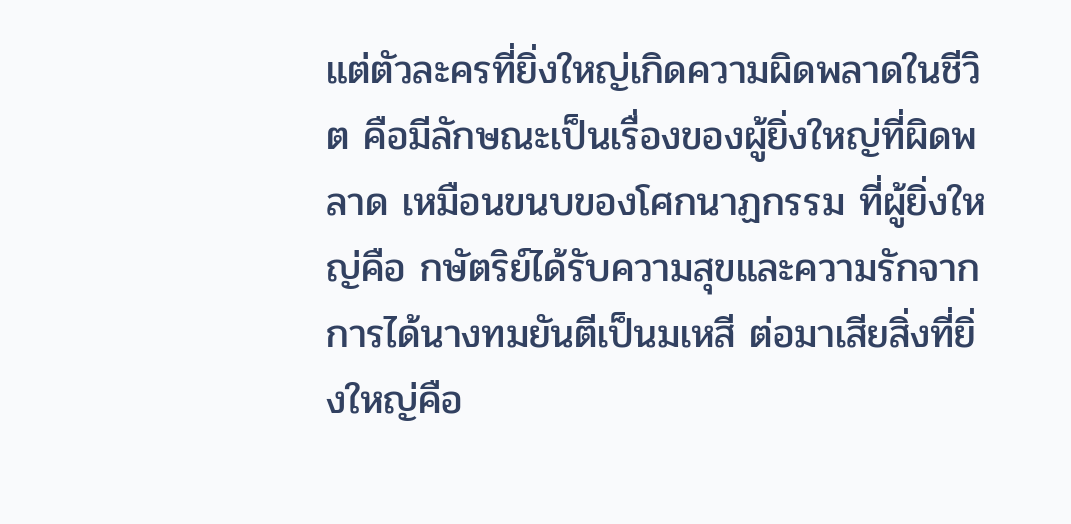แต่ตัวละครที่ยิ่งใหญ่เกิดความผิดพลาดในชีวิต คือมีลักษณะเป็นเรื่องของผู้ยิ่งใหญ่ที่ผิดพลาด เหมือนขนบของโศกนาฏกรรม ที่ผู้ยิ่งใหญ่คือ กษัตริย์ได้รับความสุขและความรักจากการได้นางทมยันตีเป็นมเหสี ต่อมาเสียสิ่งที่ยิ่งใหญ่คือ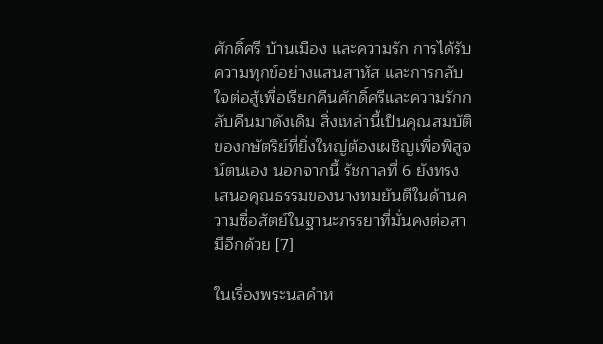ศักดิ์ศรี บ้านเมือง และความรัก การได้รับความทุกข์อย่างแสนสาหัส และการกลับใจต่อสู้เพื่อเรียกคืนศักดิ์ศรีและความรักกลับคืนมาดังเดิม สิ่งเหล่านี้เป็นคุณสมบัติของกษัตริย์ที่ยิ่งใหญ่ต้องเผชิญเพื่อพิสูจน์ตนเอง นอกจากนี้ รัชกาลที่ 6 ยังทรงเสนอคุณธรรมของนางทมยันตีในด้านความซื่อสัตย์ในฐานะภรรยาที่มั่นคงต่อสามีอีกด้วย [7]

ในเรื่องพระนลคำห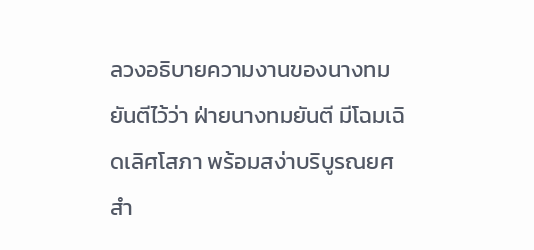ลวงอธิบายความงานของนางทมยันตีไว้ว่า ฝ่ายนางทมยันตี มีโฉมเฉิดเลิศโสภา พร้อมสง่าบริบูรณยศ สำ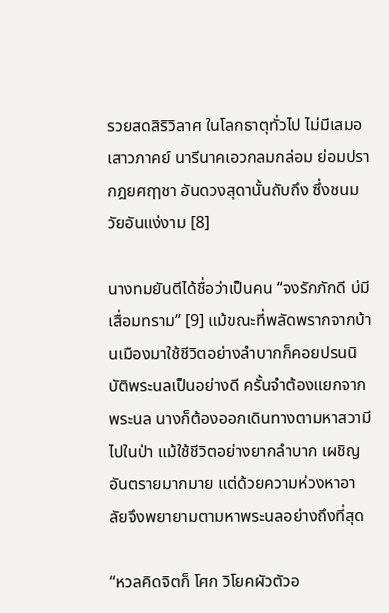รวยสดสิริวิลาศ ในโลกธาตุทั่วไป ไม่มีเสมอเสาวภาคย์ นารีนาคเอวกลมกล่อม ย่อมปรากฎยศฤๅชา อันดวงสุดานั้นถับถึง ซึ่งชนมวัยอันแง่งาม [8]

นางทมยันตีได้ชื่อว่าเป็นคน “จงรักภักดี บ่มีเสื่อมทราม” [9] แม้ขณะที่พลัดพรากจากบ้านเมืองมาใช้ชีวิตอย่างลำบากก็คอยปรนนิบัติพระนลเป็นอย่างดี ครั้นจำต้องแยกจากพระนล นางก็ต้องออกเดินทางตามหาสวามีไปในป่า แม้ใช้ชีวิตอย่างยากลำบาก เผชิญอันตรายมากมาย แต่ด้วยความห่วงหาอาลัยจึงพยายามตามหาพระนลอย่างถึงที่สุด

“หวลคิดจิตก็ โศก วิโยคผัวตัวอ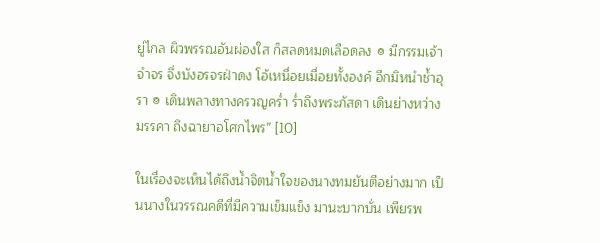ยู่ไกล ผิวพรรณอันผ่องใส ก็สลดหมดเลือดลง ๏ มีกรรมเจ้าจำจร จึ่งบังอรจรฝ่าดง โอ้เหนื่อยเมื่อยทั้งองค์ อีกมิหนำชํ้าอุรา ๏ เดินพลางทางครวญครํ่า รํ่าถึงพระภัสดา เดินย่างหว่างมรรคา ถึงฉายาอโศกไพร” [10]

ในเรื่องจะเห็นได้ถึงน้ำจิตน้ำใจของนางทมยันตีอย่างมาก เป็นนางในวรรณคดีที่มีความเข็มแข็ง มานะบากบั่น เพียรพ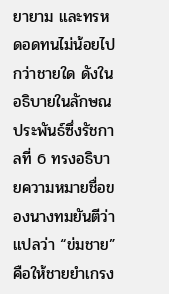ยายาม และทรหดอดทนไม่น้อยไปกว่าชายใด ดังในอธิบายในลักษณประพันธ์ซึ่งรัชกาลที่ 6 ทรงอธิบายความหมายชื่อของนางทมยันตีว่าแปลว่า “ข่มชาย” คือให้ชายยำเกรง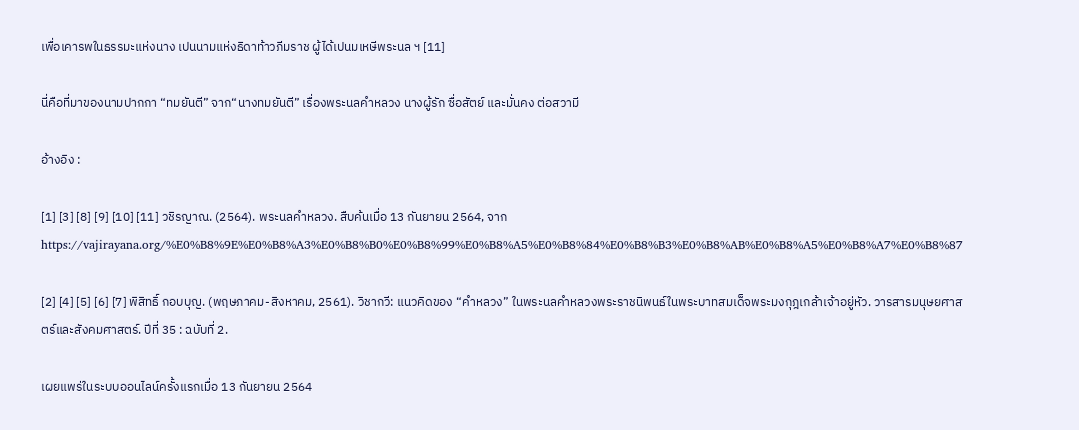เพื่อเคารพในธรรมะแห่งนาง เปนนามแห่งธิดาท้าวภีมราช ผู้ได้เปนมเหษีพระนล ฯ [11]

นี่คือที่มาของนามปากกา “ทมยันตี” จาก“นางทมยันตี” เรื่องพระนลคำหลวง นางผู้รัก ซื่อสัตย์ และมั่นคง ต่อสวามี

อ้างอิง :

[1] [3] [8] [9] [10] [11] วชิรญาณ. (2564). พระนลคำหลวง. สืบค้นเมื่อ 13 กันยายน 2564, จาก https://vajirayana.org/%E0%B8%9E%E0%B8%A3%E0%B8%B0%E0%B8%99%E0%B8%A5%E0%B8%84%E0%B8%B3%E0%B8%AB%E0%B8%A5%E0%B8%A7%E0%B8%87

[2] [4] [5] [6] [7] พิสิทธิ์ กอบบุญ. (พฤษภาคม-สิงหาคม, 2561). วิชากวี: แนวคิดของ “คำหลวง” ในพระนลคำหลวงพระราชนิพนธ์ในพระบาทสมเด็จพระมงกุฎเกล้าเจ้าอยู่หัว. วารสารมนุษยศาสตร์และสังคมศาสตร์. ปีที่ 35 : ฉบับที่ 2.

เผยแพร่ในระบบออนไลน์ครั้งแรกเมื่อ 13 กันยายน 2564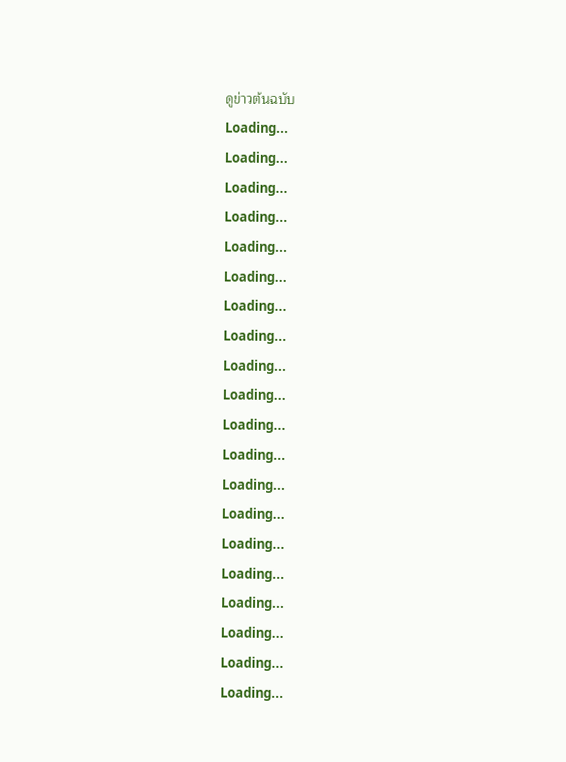ดูข่าวต้นฉบับ
Loading...
Loading...
Loading...
Loading...
Loading...
Loading...
Loading...
Loading...
Loading...
Loading...
Loading...
Loading...
Loading...
Loading...
Loading...
Loading...
Loading...
Loading...
Loading...
Loading...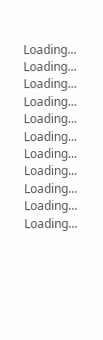Loading...
Loading...
Loading...
Loading...
Loading...
Loading...
Loading...
Loading...
Loading...
Loading...
Loading...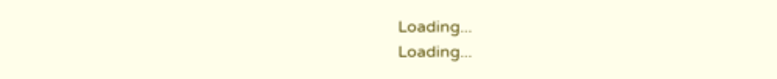Loading...
Loading...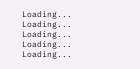Loading...
Loading...
Loading...
Loading...
Loading...